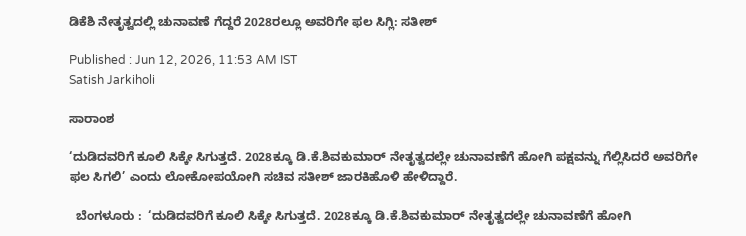ಡಿಕೆಶಿ ನೇತೃತ್ವದಲ್ಲಿ ಚುನಾವಣೆ ಗೆದ್ದರೆ 2028ರಲ್ಲೂ ಅವರಿಗೇ ಫಲ ಸಿಗ್ಲಿ: ಸತೀಶ್‌

Published : Jun 12, 2026, 11:53 AM IST
Satish Jarkiholi

ಸಾರಾಂಶ

‘ದುಡಿದವರಿಗೆ ಕೂಲಿ ಸಿಕ್ಕೇ ಸಿಗುತ್ತದೆ. 2028ಕ್ಕೂ ಡಿ.ಕೆ.ಶಿವಕುಮಾರ್‌ ನೇತೃತ್ವದಲ್ಲೇ ಚುನಾವಣೆಗೆ ಹೋಗಿ ಪಕ್ಷವನ್ನು ಗೆಲ್ಲಿಸಿದರೆ ಅವರಿಗೇ ಫಲ ಸಿಗಲಿ’ ಎಂದು ಲೋಕೋಪಯೋಗಿ ಸಚಿವ ಸತೀಶ್ ಜಾರಕಿಹೊಳಿ ಹೇಳಿದ್ದಾರೆ.

  ಬೆಂಗಳೂರು :  ‘ದುಡಿದವರಿಗೆ ಕೂಲಿ ಸಿಕ್ಕೇ ಸಿಗುತ್ತದೆ. 2028ಕ್ಕೂ ಡಿ.ಕೆ.ಶಿವಕುಮಾರ್‌ ನೇತೃತ್ವದಲ್ಲೇ ಚುನಾವಣೆಗೆ ಹೋಗಿ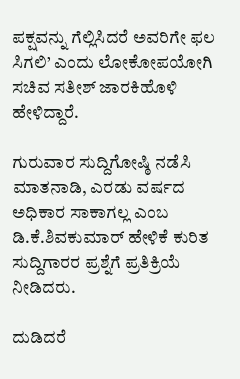ಪಕ್ಷವನ್ನು ಗೆಲ್ಲಿಸಿದರೆ ಅವರಿಗೇ ಫಲ ಸಿಗಲಿ’ ಎಂದು ಲೋಕೋಪಯೋಗಿ ಸಚಿವ ಸತೀಶ್ ಜಾರಕಿಹೊಳಿ ಹೇಳಿದ್ದಾರೆ.

ಗುರುವಾರ ಸುದ್ದಿಗೋಷ್ಠಿ ನಡೆಸಿ ಮಾತನಾಡಿ, ಎರಡು ವರ್ಷದ ಅಧಿಕಾರ ಸಾಕಾಗಲ್ಲ ಎಂಬ ಡಿ.ಕೆ.ಶಿವಕುಮಾರ್‌ ಹೇಳಿಕೆ ಕುರಿತ ಸುದ್ದಿಗಾರರ ಪ್ರಶ್ನೆಗೆ ಪ್ರತಿಕ್ರಿಯೆ ನೀಡಿದರು.

ದುಡಿದರೆ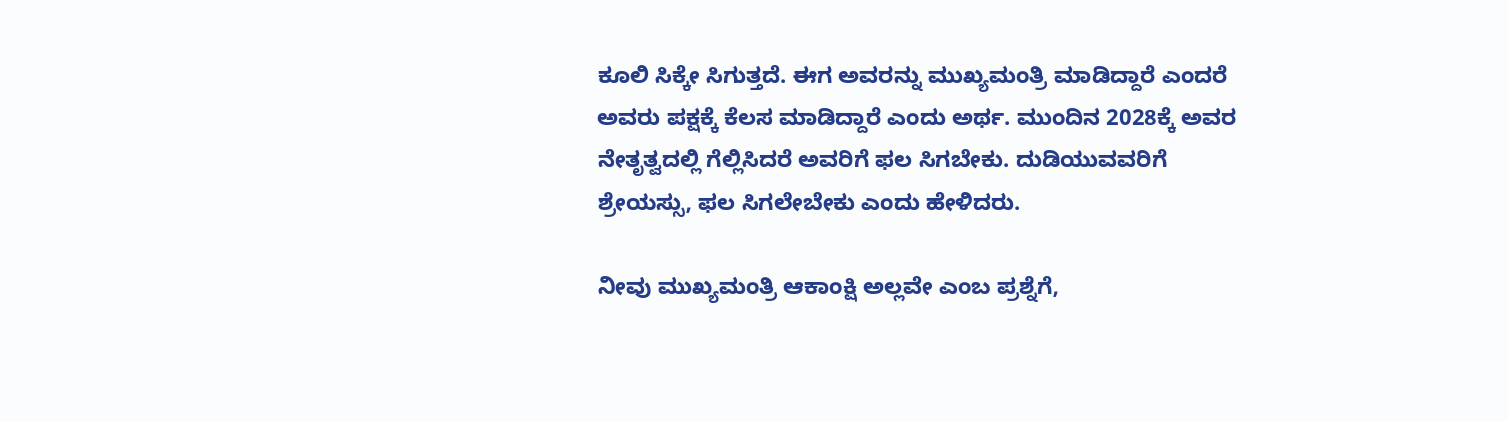ಕೂಲಿ ಸಿಕ್ಕೇ ಸಿಗುತ್ತದೆ. ಈಗ ಅವರನ್ನು ಮುಖ್ಯಮಂತ್ರಿ ಮಾಡಿದ್ದಾರೆ ಎಂದರೆ ಅವರು ಪಕ್ಷಕ್ಕೆ ಕೆಲಸ ಮಾಡಿದ್ದಾರೆ ಎಂದು ಅರ್ಥ. ಮುಂದಿನ 2028ಕ್ಕೆ ಅವರ ನೇತೃತ್ವದಲ್ಲಿ ಗೆಲ್ಲಿಸಿದರೆ ಅವರಿಗೆ ಫಲ ಸಿಗಬೇಕು. ದುಡಿಯುವವರಿಗೆ ಶ್ರೇಯಸ್ಸು, ಫಲ ಸಿಗಲೇಬೇಕು ಎಂದು ಹೇಳಿದರು.

ನೀವು ಮುಖ್ಯಮಂತ್ರಿ ಆಕಾಂಕ್ಷಿ ಅಲ್ಲವೇ ಎಂಬ ಪ್ರಶ್ನೆಗೆ,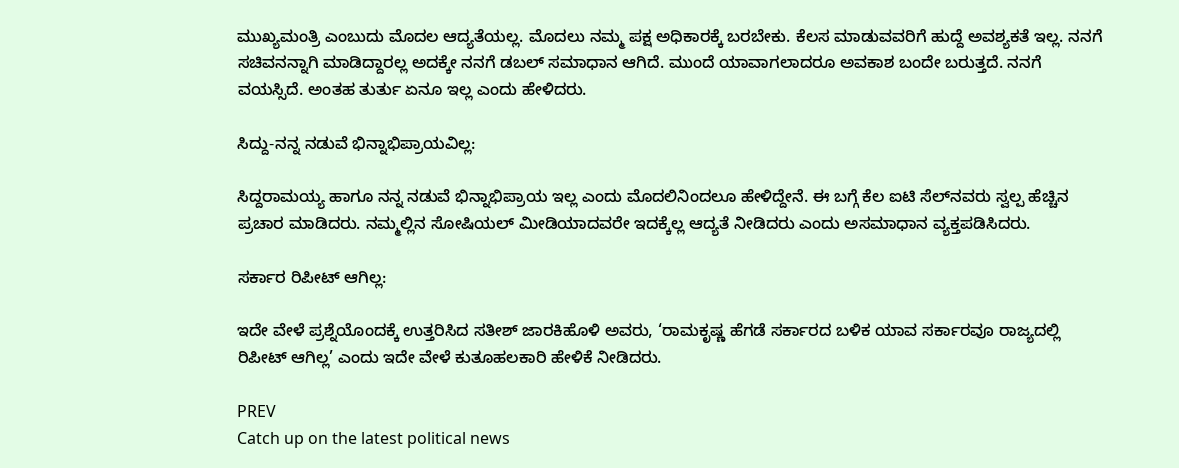ಮುಖ್ಯಮಂತ್ರಿ ಎಂಬುದು ಮೊದಲ ಆದ್ಯತೆಯಲ್ಲ. ಮೊದಲು ನಮ್ಮ ಪಕ್ಷ ಅಧಿಕಾರಕ್ಕೆ ಬರಬೇಕು. ಕೆಲಸ ಮಾಡುವವರಿಗೆ ಹುದ್ದೆ ಅವಶ್ಯಕತೆ ಇಲ್ಲ. ನನಗೆ ಸಚಿವನನ್ನಾಗಿ ಮಾಡಿದ್ದಾರಲ್ಲ ಅದಕ್ಕೇ ನನಗೆ ಡಬಲ್‌ ಸಮಾಧಾನ ಆಗಿದೆ. ಮುಂದೆ ಯಾವಾಗಲಾದರೂ ಅವಕಾಶ ಬಂದೇ ಬರುತ್ತದೆ. ನನಗೆ ವಯಸ್ಸಿದೆ. ಅಂತಹ ತುರ್ತು ಏನೂ ಇಲ್ಲ ಎಂದು ಹೇಳಿದರು.

ಸಿದ್ದು-ನನ್ನ ನಡುವೆ ಭಿನ್ನಾಭಿಪ್ರಾಯವಿಲ್ಲ:

ಸಿದ್ದರಾಮಯ್ಯ ಹಾಗೂ ನನ್ನ ನಡುವೆ ಭಿನ್ನಾಭಿಪ್ರಾಯ ಇಲ್ಲ ಎಂದು ಮೊದಲಿನಿಂದಲೂ ಹೇಳಿದ್ದೇನೆ. ಈ ಬಗ್ಗೆ ಕೆಲ ಐಟಿ ಸೆಲ್‌ನವರು ಸ್ವಲ್ಪ ಹೆಚ್ಚಿನ ಪ್ರಚಾರ ಮಾಡಿದರು. ನಮ್ಮಲ್ಲಿನ ಸೋಷಿಯಲ್‌ ಮೀಡಿಯಾದವರೇ ಇದಕ್ಕೆಲ್ಲ ಆದ್ಯತೆ ನೀಡಿದರು ಎಂದು ಅಸಮಾಧಾನ ವ್ಯಕ್ತಪಡಿಸಿದರು.

ಸರ್ಕಾರ ರಿಪೀಟ್‌ ಆಗಿಲ್ಲ:

ಇದೇ ವೇಳೆ ಪ್ರಶ್ನೆಯೊಂದಕ್ಕೆ ಉತ್ತರಿಸಿದ ಸತೀಶ್ ಜಾರಕಿಹೊಳಿ ಅವರು, ‘ರಾಮಕೃಷ್ಣ ಹೆಗಡೆ ಸರ್ಕಾರದ ಬಳಿಕ ಯಾವ ಸರ್ಕಾರವೂ ರಾಜ್ಯದಲ್ಲಿ ರಿಪೀಟ್‌ ಆಗಿಲ್ಲ’ ಎಂದು ಇದೇ ವೇಳೆ ಕುತೂಹಲಕಾರಿ ಹೇಳಿಕೆ ನೀಡಿದರು.

PREV
Catch up on the latest political news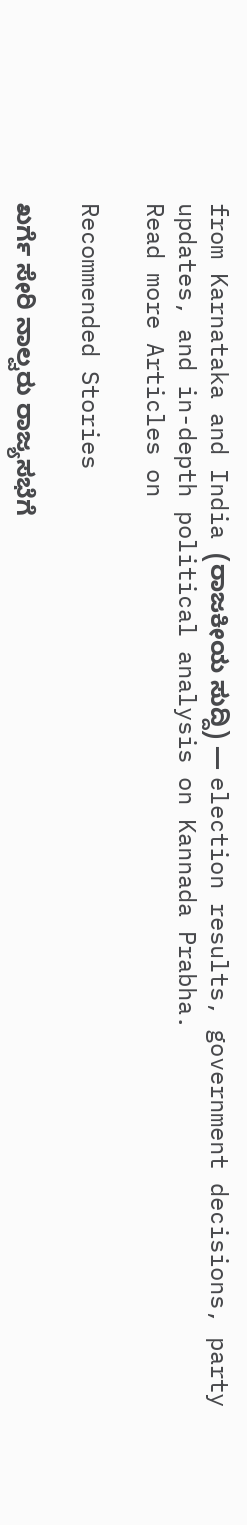from Karnataka and India (ರಾಜಕೀಯ ಸುದ್ದಿ) — election results, government decisions, party updates, and in-depth political analysis on Kannada Prabha.
Read more Articles on

Recommended Stories

ಖರ್ಗೆ ಸೇರಿ ನಾಲ್ವರು ರಾಜ್ಯಸಭೆಗೆ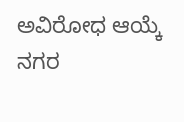ಅ‍ವಿರೋಧ ಆಯ್ಕೆ
ನಗರ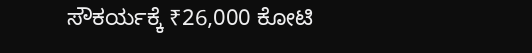ಸೌಕರ್ಯಕ್ಕೆ ₹26,000 ಕೋಟಿ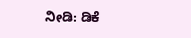ನೀಡಿ: ಡಿಕೆ